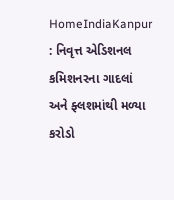HomeIndiaKanpur : નિવૃત્ત એડિશનલ કમિશનરના ગાદલાં અને ફ્લશમાંથી મળ્યા કરોડો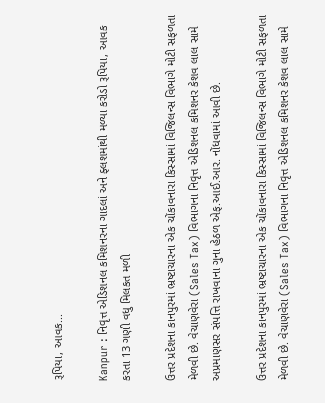રૂપિયા, આવક...

Kanpur : નિવૃત્ત એડિશનલ કમિશનરના ગાદલાં અને ફ્લશમાંથી મળ્યા કરોડો રૂપિયા, આવક કરતા 13 ગણી વધુ મિલકત મળી

ઉત્તર પ્રદેશના કાનપુરમાં ભ્રષ્ટાચારના એક ચોંકાવનારા કિસ્સામાં વિજિલન્સ વિભાગે મોટી સફળતા મેળવી છે. વેચાણવેરા (Sales Tax) વિભાગના નિવૃત્ત એડિશનલ કમિશનર કેશવ લાલ સામે અપ્રમાણસર સંપત્તિ રાખવાના ગુના હેઠળ એફ.આઈ.આર. નોંધવામાં આવી છે.

ઉત્તર પ્રદેશના કાનપુરમાં ભ્રષ્ટાચારના એક ચોંકાવનારા કિસ્સામાં વિજિલન્સ વિભાગે મોટી સફળતા મેળવી છે. વેચાણવેરા (Sales Tax) વિભાગના નિવૃત્ત એડિશનલ કમિશનર કેશવ લાલ સામે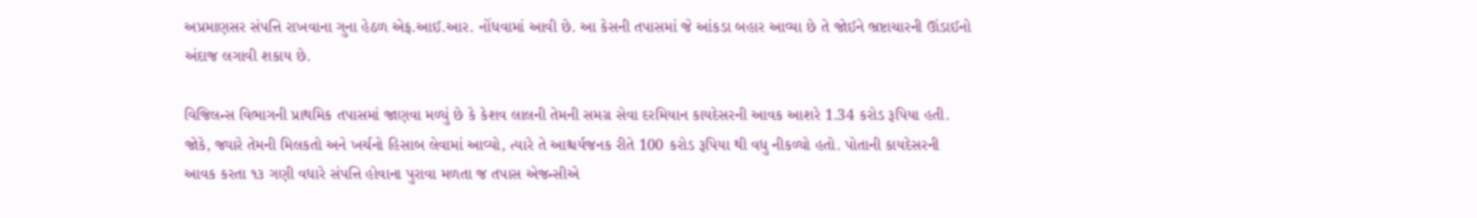અપ્રમાણસર સંપત્તિ રાખવાના ગુના હેઠળ એફ.આઈ.આર. નોંધવામાં આવી છે. આ કેસની તપાસમાં જે આંકડા બહાર આવ્યા છે તે જોઈને ભ્રષ્ટાચારની ઊંડાઈનો અંદાજ લગાવી શકાય છે.

વિજિલન્સ વિભાગની પ્રાથમિક તપાસમાં જાણવા મળ્યું છે કે કેશવ લાલની તેમની સમગ્ર સેવા દરમિયાન કાયદેસરની આવક આશરે 1.34 કરોડ રૂપિયા હતી. જોકે, જ્યારે તેમની મિલકતો અને ખર્ચનો હિસાબ લેવામાં આવ્યો, ત્યારે તે આશ્ચર્યજનક રીતે 100 કરોડ રૂપિયા થી વધુ નીકળ્યો હતો. પોતાની કાયદેસરની આવક કરતા ૧૩ ગણી વધારે સંપત્તિ હોવાના પુરાવા મળતા જ તપાસ એજન્સીએ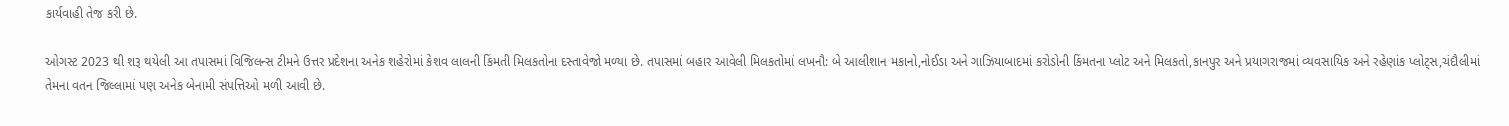કાર્યવાહી તેજ કરી છે.

ઓગસ્ટ 2023 થી શરૂ થયેલી આ તપાસમાં વિજિલન્સ ટીમને ઉત્તર પ્રદેશના અનેક શહેરોમાં કેશવ લાલની કિંમતી મિલકતોના દસ્તાવેજો મળ્યા છે. તપાસમાં બહાર આવેલી મિલકતોમાં લખનૌ: બે આલીશાન મકાનો,નોઈડા અને ગાઝિયાબાદમાં કરોડોની કિંમતના પ્લોટ અને મિલકતો,કાનપુર અને પ્રયાગરાજમાં વ્યવસાયિક અને રહેણાંક પ્લોટ્સ,ચંદૌલીમાં તેમના વતન જિલ્લામાં પણ અનેક બેનામી સંપત્તિઓ મળી આવી છે.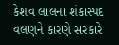કેશવ લાલના શંકાસ્પદ વલણને કારણે સરકારે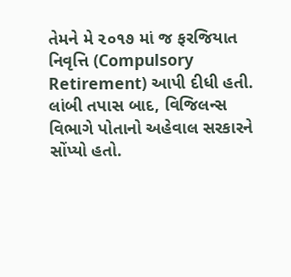તેમને મે ૨૦૧૭ માં જ ફરજિયાત નિવૃત્તિ (Compulsory Retirement) આપી દીધી હતી. લાંબી તપાસ બાદ, વિજિલન્સ વિભાગે પોતાનો અહેવાલ સરકારને સોંપ્યો હતો.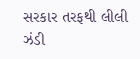સરકાર તરફથી લીલી ઝંડી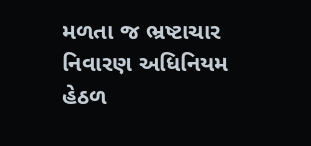મળતા જ ભ્રષ્ટાચાર નિવારણ અધિનિયમ હેઠળ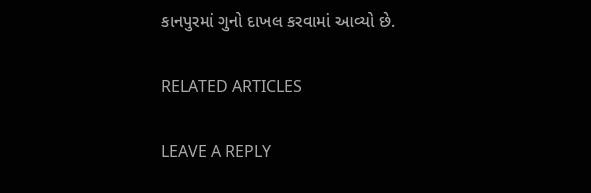કાનપુરમાં ગુનો દાખલ કરવામાં આવ્યો છે.

RELATED ARTICLES

LEAVE A REPLY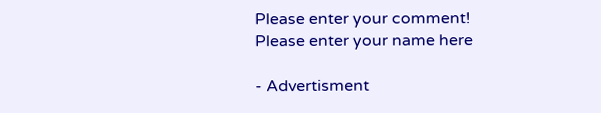Please enter your comment!
Please enter your name here

- Advertisment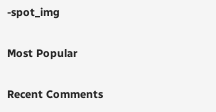-spot_img

Most Popular

Recent Comments